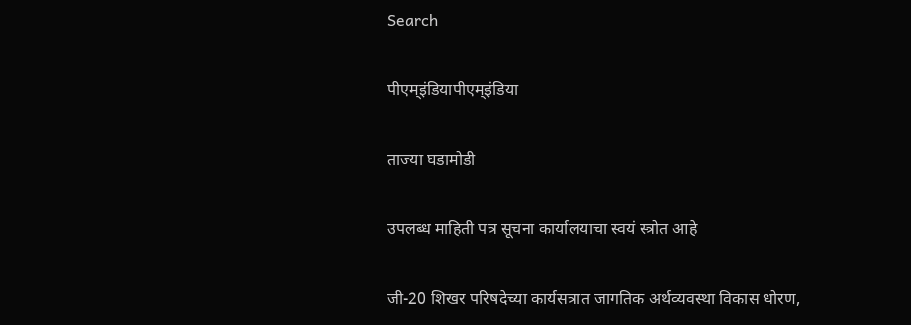Search

पीएम्इंडियापीएम्इंडिया

ताज्या घडामोडी

उपलब्ध माहिती पत्र सूचना कार्यालयाचा स्वयं स्त्रोत आहे

जी-20 शिखर परिषदेच्या कार्यसत्रात जागतिक अर्थव्यवस्था विकास धोरण,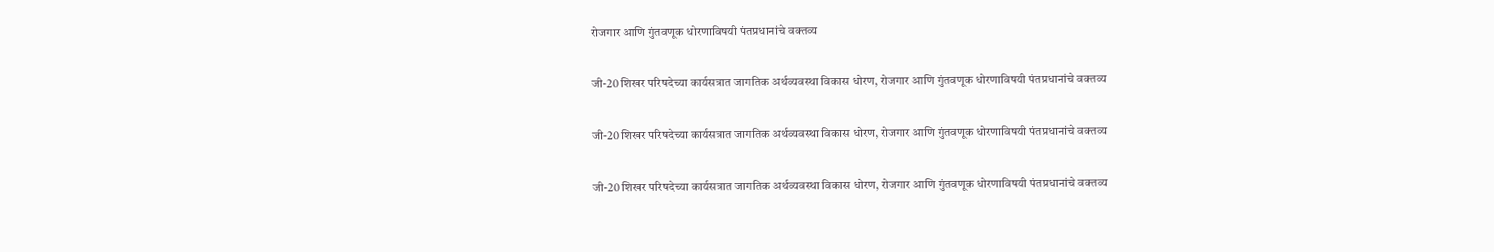रोजगार आणि गुंतवणूक धोरणाविषयी पंतप्रधानांचे वक्तव्य

जी-20 शिखर परिषदेच्या कार्यसत्रात जागतिक अर्थव्यवस्था विकास धोरण, रोजगार आणि गुंतवणूक धोरणाविषयी पंतप्रधानांचे वक्तव्य

जी-20 शिखर परिषदेच्या कार्यसत्रात जागतिक अर्थव्यवस्था विकास धोरण, रोजगार आणि गुंतवणूक धोरणाविषयी पंतप्रधानांचे वक्तव्य

जी-20 शिखर परिषदेच्या कार्यसत्रात जागतिक अर्थव्यवस्था विकास धोरण, रोजगार आणि गुंतवणूक धोरणाविषयी पंतप्रधानांचे वक्तव्य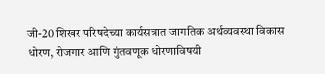जी-20 शिखर परिषदेच्या कार्यसत्रात जागतिक अर्थव्यवस्था विकास धोरण, रोजगार आणि गुंतवणूक धोरणाविषयी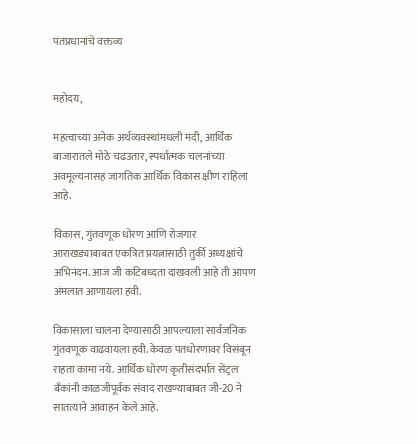पंतप्रधानांचे वक्तव्य


महोदय,

महत्वाच्या अनेक अर्थव्यवस्थांमधली मंदी, आर्थिक बाजारातले मोठे चढउतार, स्पर्धात्मक चलनांच्या अवमूल्यनासह जागतिक आर्थिक विकास क्षीण राहिला आहे.

विकास, गुंतवणूक धोरण आणि रोजगार आराखड्याबाबत एकत्रित प्रयत्नांसाठी तुर्की अध्यक्षांचे अभिनंदन. आज जी कटिबध्दता दाखवली आहे ती आपण अंमलात आणायला हवी.

विकासाला चालना देण्यासाठी आपल्याला सार्वजनिक गुंतवणूक वाढवायला हवी. केवळ पतधोरणावर विसंबून राहता कामा नये. आर्थिक धोरण कृतीसंदर्भात सेंट्रल बँकांनी काळजीपूर्वक संवाद राखण्याबाबत जी-20 ने सातत्याने आवाहन केले आहे.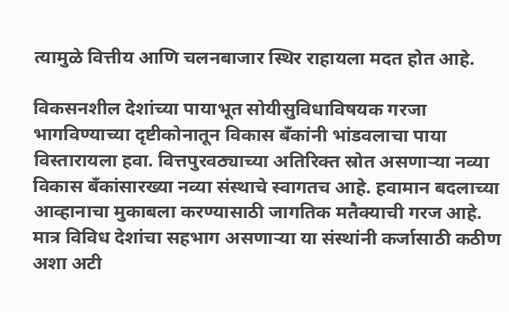त्यामुळे वित्तीय आणि चलनबाजार स्थिर राहायला मदत होत आहे.

विकसनशील देशांच्या पायाभूत सोयीसुविधाविषयक गरजा भागविण्याच्या दृष्टीकोनातून विकास बँकांनी भांडवलाचा पाया विस्तारायला हवा. वित्तपुरवठ्याच्या अतिरिक्त स्रोत असणाऱ्या नव्या विकास बँकांसारख्या नव्या संस्थाचे स्वागतच आहे. हवामान बदलाच्या आव्हानाचा मुकाबला करण्यासाठी जागतिक मतैक्याची गरज आहे. मात्र विविध देशांचा सहभाग असणाऱ्या या संस्थांनी कर्जासाठी कठीण अशा अटी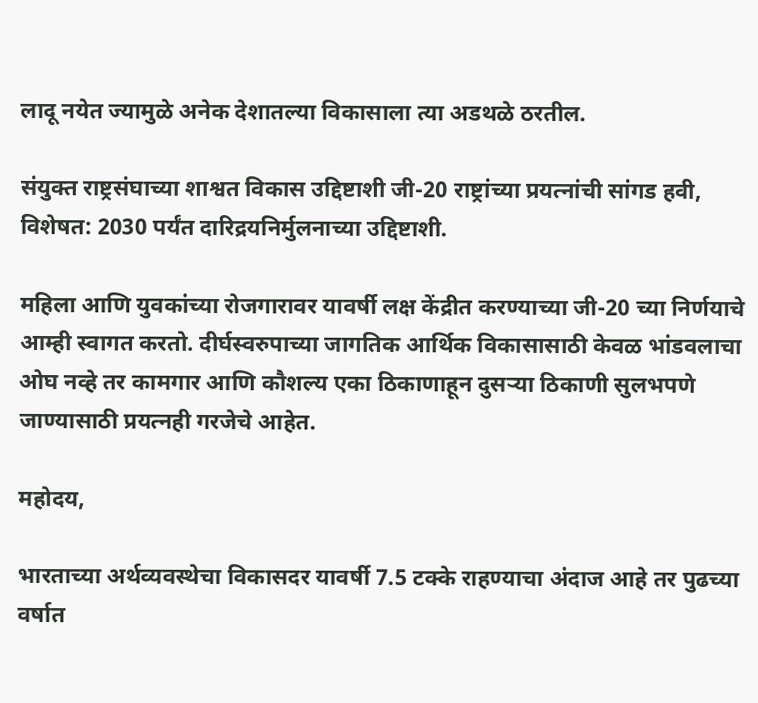लादू नयेत ज्यामुळे अनेक देशातल्या विकासाला त्या अडथळे ठरतील.

संयुक्त राष्ट्रसंघाच्या शाश्वत विकास उद्दिष्टाशी जी-20 राष्ट्रांच्या प्रयत्नांची सांगड हवी, विशेषत: 2030 पर्यंत दारिद्रयनिर्मुलनाच्या उद्दिष्टाशी.

महिला आणि युवकांच्या रोजगारावर यावर्षी लक्ष केंद्रीत करण्याच्या जी-20 च्या निर्णयाचे आम्ही स्वागत करतो. दीर्घस्वरुपाच्या जागतिक आर्थिक विकासासाठी केवळ भांडवलाचा ओघ नव्हे तर कामगार आणि कौशल्य एका ठिकाणाहून दुसऱ्या ठिकाणी सुलभपणे जाण्यासाठी प्रयत्नही गरजेचे आहेत.

महोदय,

भारताच्या अर्थव्यवस्थेचा विकासदर यावर्षी 7.5 टक्के राहण्याचा अंदाज आहे तर पुढच्या वर्षात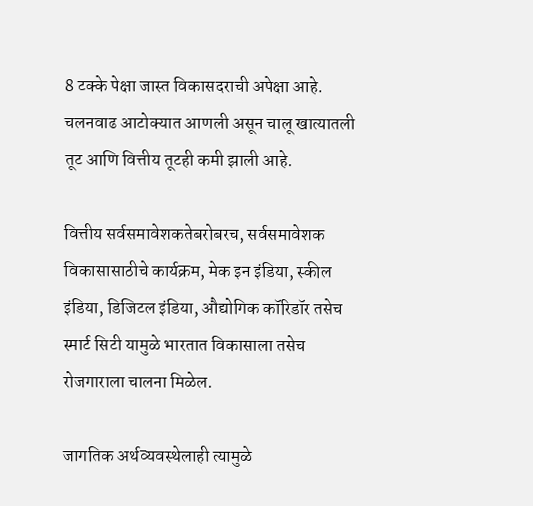8 टक्के पेक्षा जास्त विकासदराची अपेक्षा आहे. चलनवाढ आटोक्यात आणली असून चालू खात्यातली तूट आणि वित्तीय तूटही कमी झाली आहे.

वित्तीय सर्वसमावेशकतेबरोबरच, सर्वसमावेशक विकासासाठीचे कार्यक्रम, मेक इन इंडिया, स्कील इंडिया, डिजिटल इंडिया, औद्योगिक कॉरिडॉर तसेच स्मार्ट सिटी यामुळे भारतात विकासाला तसेच रोजगाराला चालना मिळेल.

जागतिक अर्थव्यवस्थेलाही त्यामुळे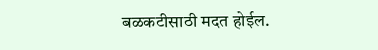बळकटीसाठी मदत होईल.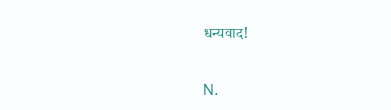धन्यवाद!

N.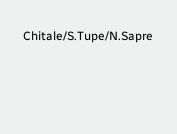Chitale/S.Tupe/N.Sapre